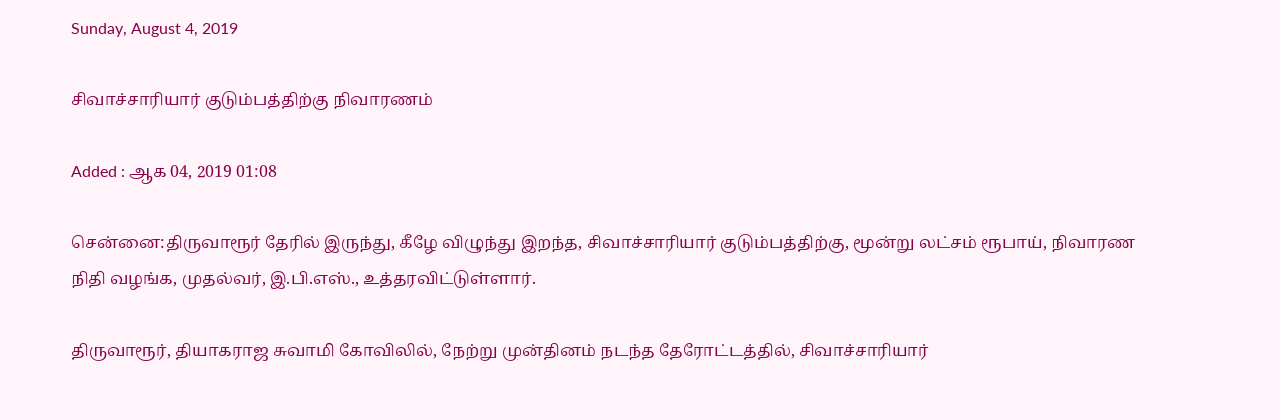Sunday, August 4, 2019

சிவாச்சாரியார் குடும்பத்திற்கு நிவாரணம்

Added : ஆக 04, 2019 01:08

சென்னை:திருவாரூர் தேரில் இருந்து, கீழே விழுந்து இறந்த, சிவாச்சாரியார் குடும்பத்திற்கு, மூன்று லட்சம் ரூபாய், நிவாரண நிதி வழங்க, முதல்வர், இ.பி.எஸ்., உத்தரவிட்டுள்ளார்.

திருவாரூர், தியாகராஜ சுவாமி கோவிலில், நேற்று முன்தினம் நடந்த தேரோட்டத்தில், சிவாச்சாரியார்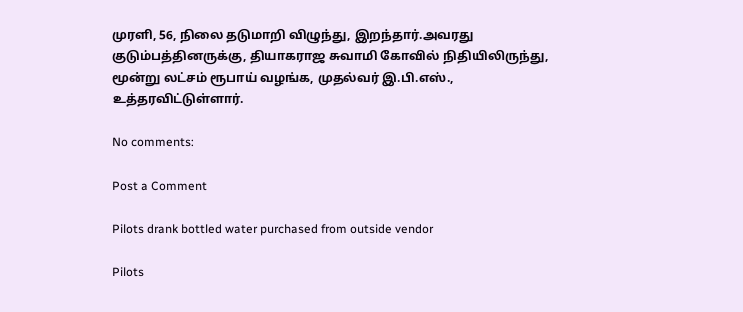முரளி, 56, நிலை தடுமாறி விழுந்து, இறந்தார்.அவரது குடும்பத்தினருக்கு, தியாகராஜ சுவாமி கோவில் நிதியிலிருந்து, மூன்று லட்சம் ரூபாய் வழங்க, முதல்வர் இ.பி.எஸ்., உத்தரவிட்டுள்ளார்.

No comments:

Post a Comment

Pilots drank bottled water purchased from outside vendor

Pilots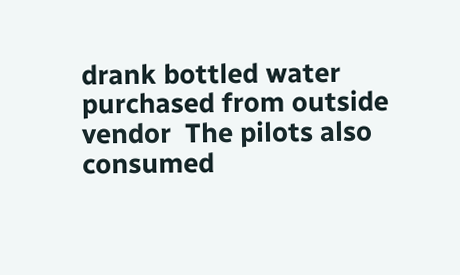drank bottled water purchased from outside vendor  The pilots also consumed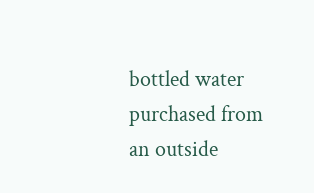bottled water purchased from an outside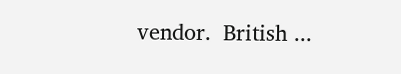vendor.  British ...